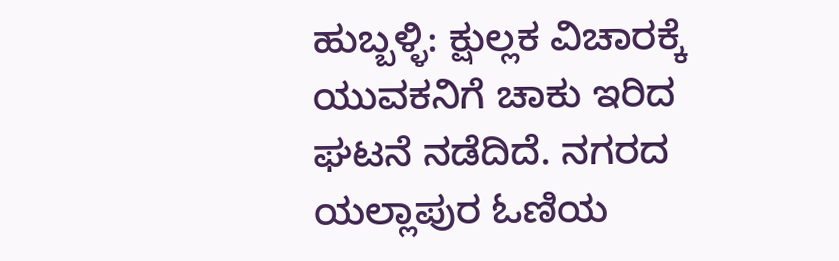ಹುಬ್ಬಳ್ಳಿ: ಕ್ಷುಲ್ಲಕ ವಿಚಾರಕ್ಕೆ ಯುವಕನಿಗೆ ಚಾಕು ಇರಿದ ಘಟನೆ ನಡೆದಿದೆ. ನಗರದ ಯಲ್ಲಾಪುರ ಓಣಿಯ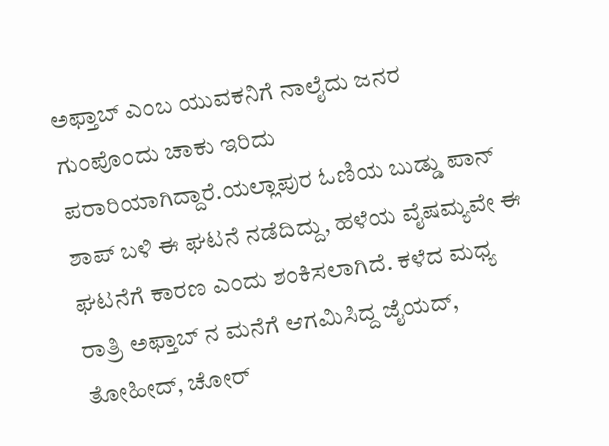ಅಫ್ತಾಬ್ ಎಂಬ ಯುವಕನಿಗೆ ನಾಲೈದು ಜನರ ಗುಂಪೊಂದು ಚಾಕು ಇರಿದು ಪರಾರಿಯಾಗಿದ್ದಾರೆ.ಯಲ್ಲಾಪುರ ಓಣಿಯ ಬುಡ್ಡು ಪಾನ್ ಶಾಪ್ ಬಳಿ ಈ ಘಟನೆ ನಡೆದಿದ್ದು, ಹಳೆಯ ವೈಷಮ್ಯವೇ ಈ ಘಟನೆಗೆ ಕಾರಣ ಎಂದು ಶಂಕಿಸಲಾಗಿದೆ. ಕಳೆದ ಮಧ್ಯ ರಾತ್ರಿ ಅಫ್ತಾಬ್ ನ ಮನೆಗೆ ಆಗಮಿಸಿದ್ದ ಜೈಯದ್, ತೋಹೀದ್, ಚೋರ್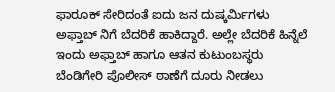ಫಾರೂಕ್ ಸೇರಿದಂತೆ ಐದು ಜನ ದುಷ್ಕರ್ಮಿಗಳು ಅಫ್ತಾಬ್ ನಿಗೆ ಬೆದರಿಕೆ ಹಾಕಿದ್ದಾರೆ. ಅಲ್ಲೇ ಬೆದರಿಕೆ ಹಿನ್ನೆಲೆ ಇಂದು ಅಫ್ತಾಬ್ ಹಾಗೂ ಆತನ ಕುಟುಂಬಸ್ಥರು ಬೆಂಡಿಗೇರಿ ಪೊಲೀಸ್ ಠಾಣೆಗೆ ದೂರು ನೀಡಲು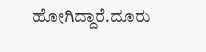ಹೋಗಿದ್ದಾರೆ.ದೂರು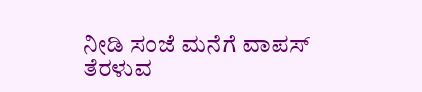ನೀಡಿ ಸಂಜೆ ಮನೆಗೆ ವಾಪಸ್ ತೆರಳುವ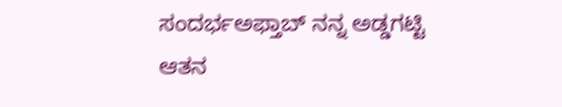ಸಂದರ್ಭಅಫ್ತಾಬ್ ನನ್ನ ಅಡ್ಡಗಟ್ಟಿ ಆತನ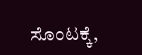ಸೊಂಟಕ್ಕೆ,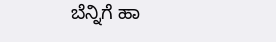ಬೆನ್ನಿಗೆ ಹಾ